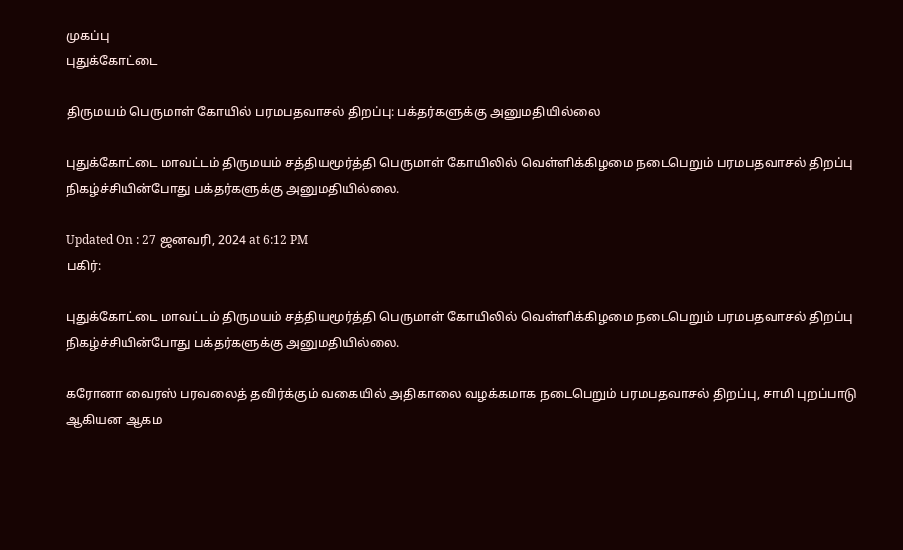முகப்பு
புதுக்கோட்டை

திருமயம் பெருமாள் கோயில் பரமபதவாசல் திறப்பு: பக்தர்களுக்கு அனுமதியில்லை

புதுக்கோட்டை மாவட்டம் திருமயம் சத்தியமூர்த்தி பெருமாள் கோயிலில் வெள்ளிக்கிழமை நடைபெறும் பரமபதவாசல் திறப்பு நிகழ்ச்சியின்போது பக்தர்களுக்கு அனுமதியில்லை.

Updated On : 27 ஜனவரி, 2024 at 6:12 PM
பகிர்:

புதுக்கோட்டை மாவட்டம் திருமயம் சத்தியமூர்த்தி பெருமாள் கோயிலில் வெள்ளிக்கிழமை நடைபெறும் பரமபதவாசல் திறப்பு நிகழ்ச்சியின்போது பக்தர்களுக்கு அனுமதியில்லை.

கரோனா வைரஸ் பரவலைத் தவிர்க்கும் வகையில் அதிகாலை வழக்கமாக நடைபெறும் பரமபதவாசல் திறப்பு, சாமி புறப்பாடு ஆகியன ஆகம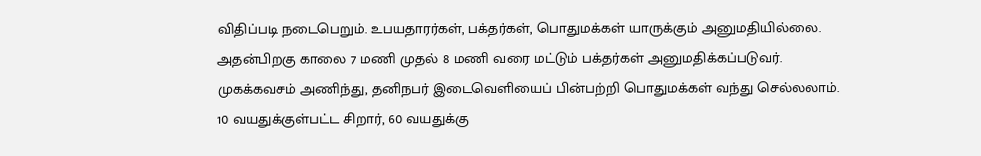விதிப்படி நடைபெறும். உபயதாரர்கள், பக்தர்கள், பொதுமக்கள் யாருக்கும் அனுமதியில்லை. அதன்பிறகு காலை 7 மணி முதல் 8 மணி வரை மட்டும் பக்தர்கள் அனுமதிக்கப்படுவர். முகக்கவசம் அணிந்து, தனிநபர் இடைவெளியைப் பின்பற்றி பொதுமக்கள் வந்து செல்லலாம். 10 வயதுக்குள்பட்ட சிறார், 60 வயதுக்கு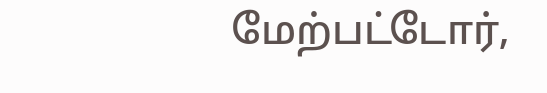மேற்பட்டோர்,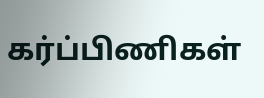கர்ப்பிணிகள்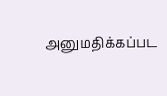அனுமதிக்கப்பட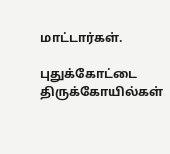மாட்டார்கள்.

புதுக்கோட்டை திருக்கோயில்கள்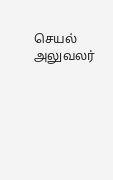செயல் அலுவலர்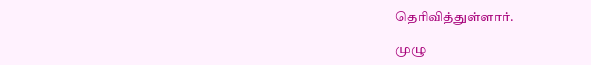தெரிவித்துள்ளார்.

முழு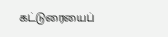கட்டுரையைப்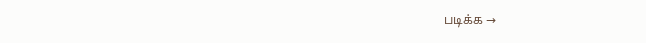படிக்க →